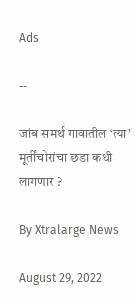Ads

--

जांब समर्थ गावातील ‘त्या’ मूर्तींचोरांचा छडा कधी लागणार ?

By Xtralarge News

August 29, 2022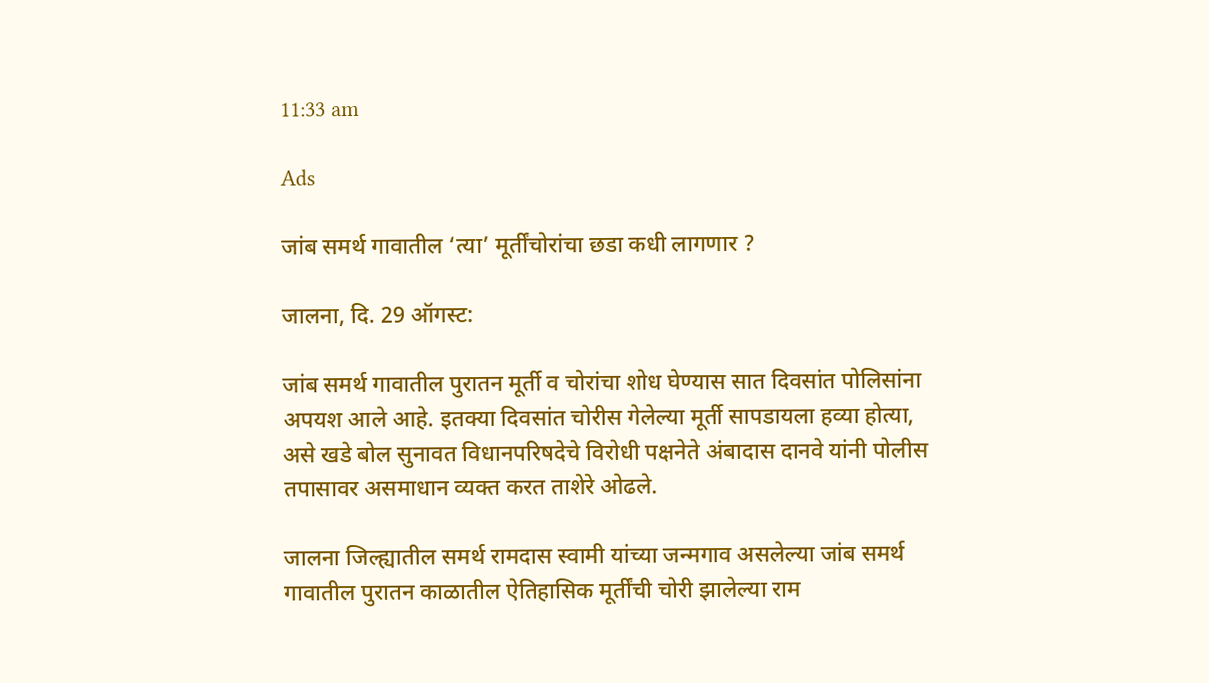11:33 am

Ads

जांब समर्थ गावातील ‘त्या’ मूर्तींचोरांचा छडा कधी लागणार ?

जालना, दि. 29 ऑगस्ट:

जांब समर्थ गावातील पुरातन मूर्ती व चोरांचा शोध घेण्यास सात दिवसांत पोलिसांना अपयश आले आहे. इतक्या दिवसांत चोरीस गेलेल्या मूर्ती सापडायला हव्या होत्या, असे खडे बोल सुनावत विधानपरिषदेचे विरोधी पक्षनेते अंबादास दानवे यांनी पोलीस तपासावर असमाधान व्यक्त करत ताशेरे ओढले.

जालना जिल्ह्यातील समर्थ रामदास स्वामी यांच्या जन्मगाव असलेल्या जांब समर्थ गावातील पुरातन काळातील ऐतिहासिक मूर्तींची चोरी झालेल्या राम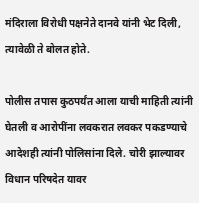मंदिराला विरोधी पक्षनेते दानवे यांनी भेट दिली, त्यावेळी ते बोलत होते.

पोलीस तपास कुठपर्यंत आला याची माहिती त्यांनी घेतली व आरोपींना लवकरात लवकर पकडण्याचे आदेशही त्यांनी पोलिसांना दिले. चोरी झाल्यावर विधान परिषदेत यावर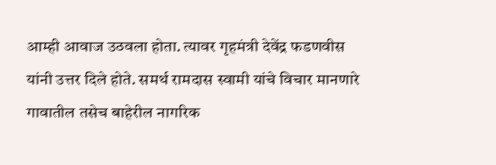आम्ही आवाज उठवला होता. त्यावर गृहमंत्री देवेंद्र फडणवीस यांनी उत्तर दिले होते. समर्थ रामदास स्वामी यांचे विचार मानणारे गावातील तसेच बाहेरील नागरिक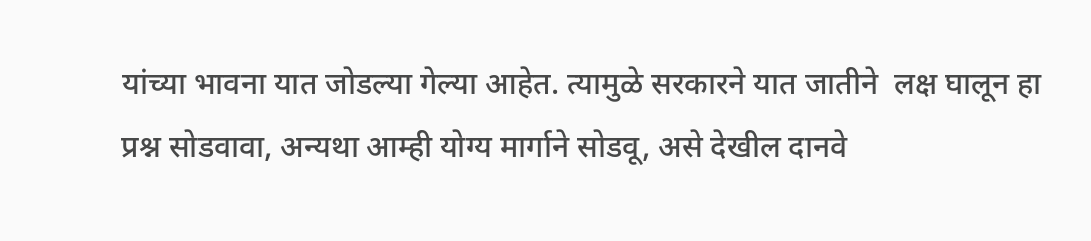यांच्या भावना यात जोडल्या गेल्या आहेत. त्यामुळे सरकारने यात जातीने  लक्ष घालून हा प्रश्न सोडवावा, अन्यथा आम्ही योग्य मार्गाने सोडवू, असे देखील दानवे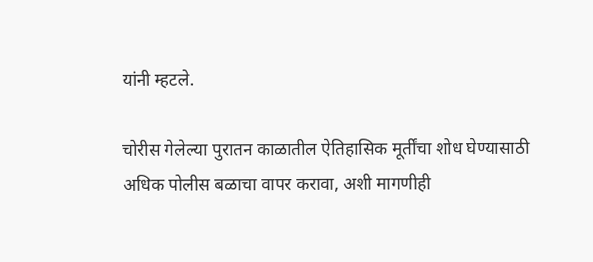यांनी म्हटले.

चोरीस गेलेल्या पुरातन काळातील ऐतिहासिक मूर्तींचा शोध घेण्यासाठी अधिक पोलीस बळाचा वापर करावा, अशी मागणीही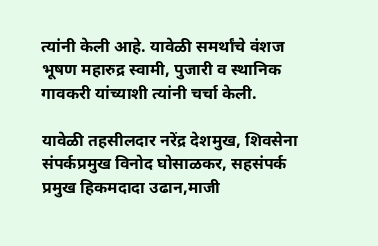त्यांनी केली आहे. यावेळी समर्थांचे वंशज भूषण महारुद्र स्वामी, पुजारी व स्थानिक गावकरी यांच्याशी त्यांनी चर्चा केली.

यावेळी तहसीलदार नरेंद्र देशमुख, शिवसेना संपर्कप्रमुख विनोद घोसाळकर, सहसंपर्क प्रमुख हिकमदादा उढान,माजी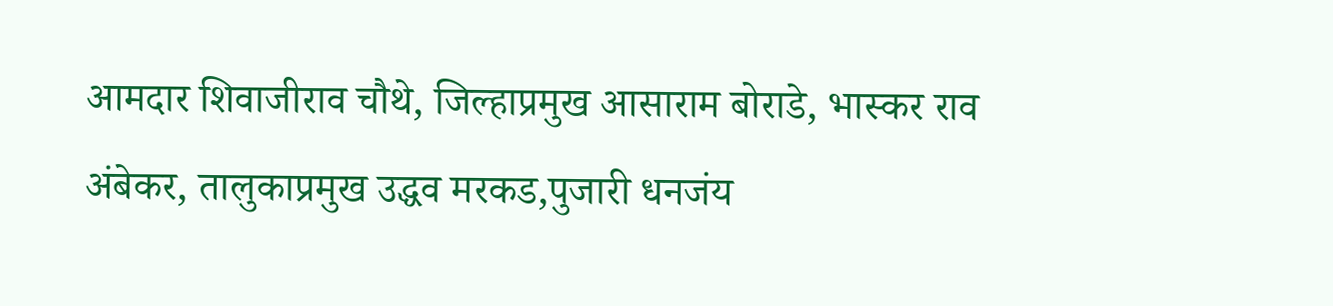आमदार शिवाजीराव चौथे, जिल्हाप्रमुख आसाराम बोराडे, भास्कर राव अंबेकर, तालुकाप्रमुख उद्धव मरकड,पुजारी धनजंय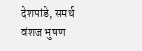देशपांडे, समर्थ वंशज भुषण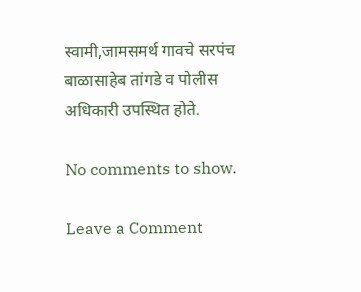स्वामी,जामसमर्थ गावचे सरपंच बाळासाहेब तांगडे व पोलीस अधिकारी उपस्थित होते.

No comments to show.

Leave a Comment